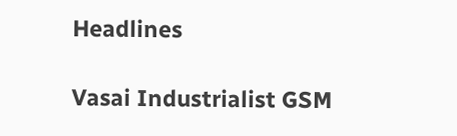Headlines

Vasai Industrialist GSM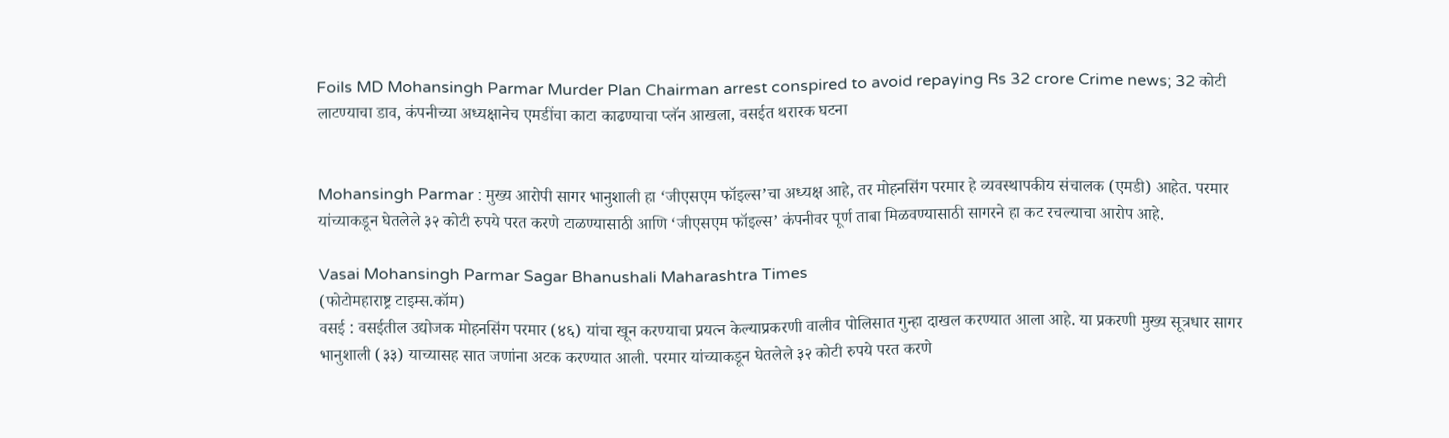Foils MD Mohansingh Parmar Murder Plan Chairman arrest conspired to avoid repaying Rs 32 crore Crime news; 32 कोटी लाटण्याचा डाव, कंपनीच्या अध्यक्षानेच एमडींचा काटा काढण्याचा प्लॅन आखला, वसईत थरारक घटना


Mohansingh Parmar : मुख्य आरोपी सागर भानुशाली हा ‘जीएसएम फॉइल्स’चा अध्यक्ष आहे, तर मोहनसिंग परमार हे व्यवस्थापकीय संचालक (एमडी) आहेत. परमार यांच्याकडून घेतलेले ३२ कोटी रुपये परत करणे टाळण्यासाठी आणि ‘जीएसएम फॉइल्स’ कंपनीवर पूर्ण ताबा मिळवण्यासाठी सागरने हा कट रचल्याचा आरोप आहे.

Vasai Mohansingh Parmar Sagar Bhanushali Maharashtra Times
(फोटोमहाराष्ट्र टाइम्स.कॉम)
वसई : वसईतील उद्योजक मोहनसिंग परमार (४६) यांचा खून करण्याचा प्रयत्न केल्याप्रकरणी वालीव पोलिसात गुन्हा दाखल करण्यात आला आहे. या प्रकरणी मुख्य सूत्रधार सागर भानुशाली (३३) याच्यासह सात जणांना अटक करण्यात आली. परमार यांच्याकडून घेतलेले ३२ कोटी रुपये परत करणे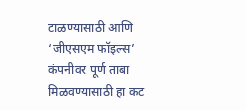टाळण्यासाठी आणि ‘जीएसएम फॉइल्स’ कंपनीवर पूर्ण ताबा मिळवण्यासाठी हा कट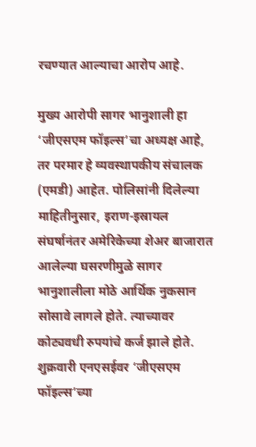रचण्यात आल्याचा आरोप आहे.

मुख्य आरोपी सागर भानुशाली हा ‘जीएसएम फॉइल्स’चा अध्यक्ष आहे, तर परमार हे व्यवस्थापकीय संचालक (एमडी) आहेत. पोलिसांनी दिलेल्या माहितीनुसार, इराण-इस्रायल संघर्षानंतर अमेरिकेच्या शेअर बाजारात आलेल्या घसरणीमुळे सागर भानुशालीला मोठे आर्थिक नुकसान सोसावे लागले होते. त्याच्यावर कोट्यवधी रुपयांचे कर्ज झाले होते. शुक्रवारी एनएसईवर ‘जीएसएम फॉइल्स’च्या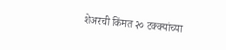शेअरची किंमत २० टक्क्यांच्या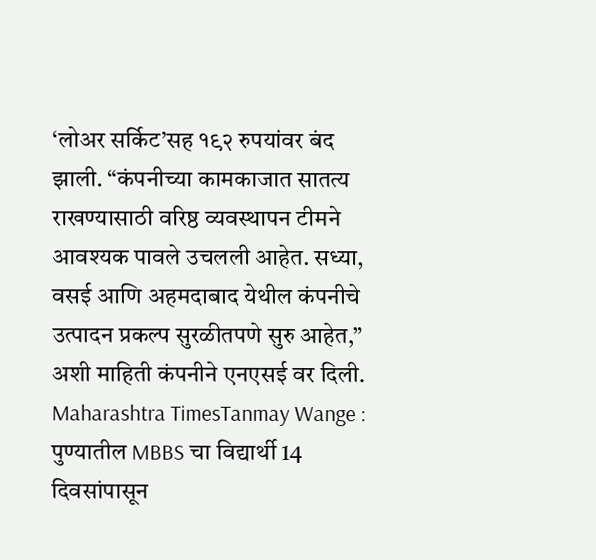‘लोअर सर्किट’सह १९२ रुपयांवर बंद झाली. “कंपनीच्या कामकाजात सातत्य राखण्यासाठी वरिष्ठ व्यवस्थापन टीमने आवश्यक पावले उचलली आहेत. सध्या, वसई आणि अहमदाबाद येथील कंपनीचे उत्पादन प्रकल्प सुरळीतपणे सुरु आहेत,” अशी माहिती कंपनीने एनएसई वर दिली.
Maharashtra TimesTanmay Wange : पुण्यातील MBBS चा विद्यार्थी 14 दिवसांपासून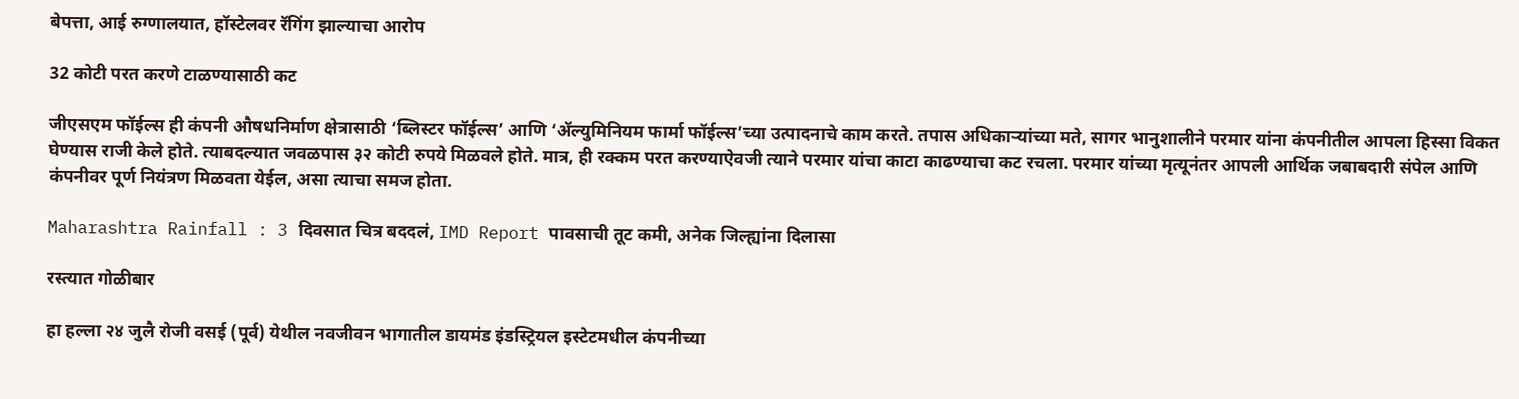बेपत्ता, आई रुग्णालयात, हॉस्टेलवर रॅगिंग झाल्याचा आरोप

32 कोटी परत करणे टाळण्यासाठी कट

जीएसएम फॉईल्स ही कंपनी औषधनिर्माण क्षेत्रासाठी ‘ब्लिस्टर फॉईल्स’ आणि ‘ॲल्युमिनियम फार्मा फॉईल्स’च्या उत्पादनाचे काम करते. तपास अधिकाऱ्यांच्या मते, सागर भानुशालीने परमार यांना कंपनीतील आपला हिस्सा विकत घेण्यास राजी केले होते. त्याबदल्यात जवळपास ३२ कोटी रुपये मिळवले होते. मात्र, ही रक्कम परत करण्याऐवजी त्याने परमार यांचा काटा काढण्याचा कट रचला. परमार यांच्या मृत्यूनंतर आपली आर्थिक जबाबदारी संपेल आणि कंपनीवर पूर्ण नियंत्रण मिळवता येईल, असा त्याचा समज होता.

Maharashtra Rainfall : 3 दिवसात चित्र बददलं, IMD Report पावसाची तूट कमी, अनेक जिल्ह्यांना दिलासा

रस्त्यात गोळीबार

हा हल्ला २४ जुलै रोजी वसई (पूर्व) येथील नवजीवन भागातील डायमंड इंडस्ट्रियल इस्टेटमधील कंपनीच्या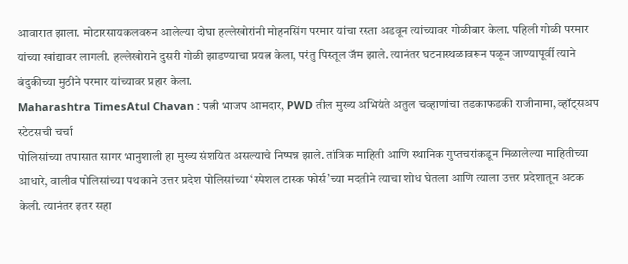आवारात झाला. मोटारसायकलवरुन आलेल्या दोघा हल्लेखोरांनी मोहनसिंग परमार यांचा रस्ता अडवून त्यांच्यावर गोळीबार केला. पहिली गोळी परमार यांच्या खांद्यावर लागली. हल्लेखोराने दुसरी गोळी झाडण्याचा प्रयत्न केला, परंतु पिस्तूल जॅम झाले. त्यानंतर घटनास्थळावरून पळून जाण्यापूर्वी त्याने बंदुकीच्या मुठीने परमार यांच्यावर प्रहार केला.
Maharashtra TimesAtul Chavan : पत्नी भाजप आमदार, PWD तील मुख्य अभियंते अतुल चव्हाणांचा तडकाफडकी राजीनामा, व्हॉट्सअप स्टेटसची चर्चा
पोलिसांच्या तपासात सागर भानुशाली हा मुख्य संशयित असल्याचे निष्पन्न झाले. तांत्रिक माहिती आणि स्थानिक गुप्तचरांकडून मिळालेल्या माहितीच्या आधारे, वालीव पोलिसांच्या पथकाने उत्तर प्रदेश पोलिसांच्या ‘स्पेशल टास्क फोर्स’च्या मदतीने त्याचा शोध घेतला आणि त्याला उत्तर प्रदेशातून अटक केली. त्यानंतर इतर सहा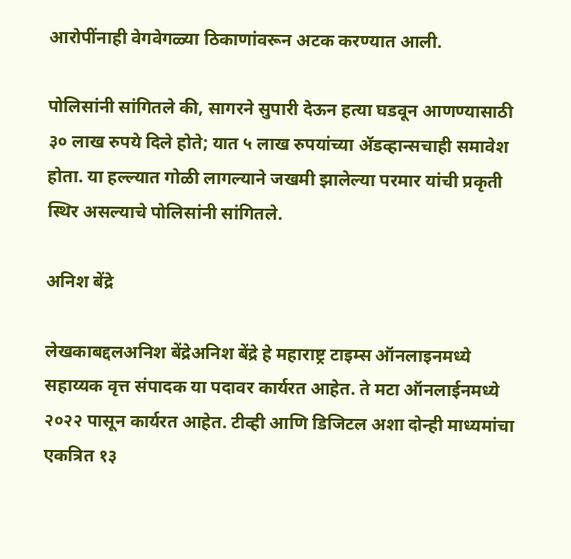आरोपींनाही वेगवेगळ्या ठिकाणांवरून अटक करण्यात आली.

पोलिसांनी सांगितले की, सागरने सुपारी देऊन हत्या घडवून आणण्यासाठी ३० लाख रुपये दिले होते; यात ५ लाख रुपयांच्या ॲडव्हान्सचाही समावेश होता. या हल्ल्यात गोळी लागल्याने जखमी झालेल्या परमार यांची प्रकृती स्थिर असल्याचे पोलिसांनी सांगितले.

अनिश बेंद्रे

लेखकाबद्दलअनिश बेंद्रेअनिश बेंद्रे हे महाराष्ट्र टाइम्स ऑनलाइनमध्ये सहाय्यक वृत्त संपादक या पदावर कार्यरत आहेत. ते मटा ऑनलाईनमध्ये २०२२ पासून कार्यरत आहेत. टीव्ही आणि डिजिटल अशा दोन्ही माध्यमांचा एकत्रित १३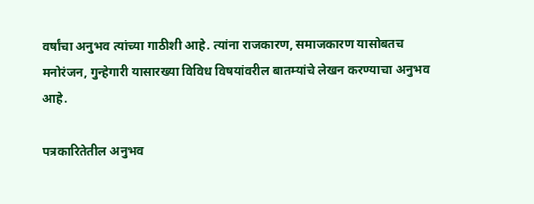वर्षांचा अनुभव त्यांच्या गाठीशी आहे. त्यांना राजकारण, समाजकारण यासोबतच मनोरंजन, गुन्हेगारी यासारख्या विविध विषयांवरील बातम्यांचे लेखन करण्याचा अनुभव आहे.

पत्रकारितेतील अनुभव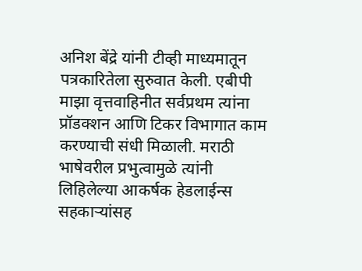अनिश बेंद्रे यांनी टीव्ही माध्यमातून पत्रकारितेला सुरुवात केली. एबीपी माझा वृत्तवाहिनीत सर्वप्रथम त्यांना प्रॉडक्शन आणि टिकर विभागात काम करण्याची संधी मिळाली. मराठी भाषेवरील प्रभुत्वामुळे त्यांनी लिहिलेल्या आकर्षक हेडलाईन्स सहकाऱ्यांसह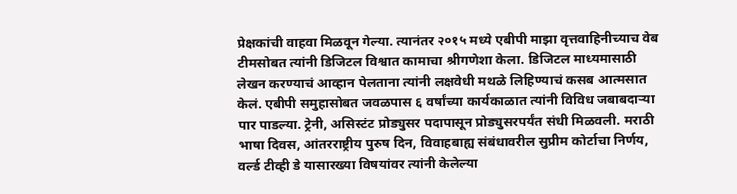प्रेक्षकांची वाहवा मिळवून गेल्या. त्यानंतर २०१५ मध्ये एबीपी माझा वृत्तवाहिनीच्याच वेब टीमसोबत त्यांनी डिजिटल विश्वात कामाचा श्रीगणेशा केला. डिजिटल माध्यमासाठी लेखन करण्याचं आव्हान पेलताना त्यांनी लक्षवेधी मथळे लिहिण्याचं कसब आत्मसात केलं. एबीपी समुहासोबत जवळपास ६ वर्षांच्या कार्यकाळात त्यांनी विविध जबाबदाऱ्या पार पाडल्या. ट्रेनी, असिस्टंट प्रोड्युसर पदापासून प्रोड्युसरपर्यंत संधी मिळवली. मराठी भाषा दिवस, आंतरराष्ट्रीय पुरुष दिन, विवाहबाह्य संबंधावरील सुप्रीम कोर्टाचा निर्णय, वर्ल्ड टीव्ही डे यासारख्या विषयांवर त्यांनी केलेल्या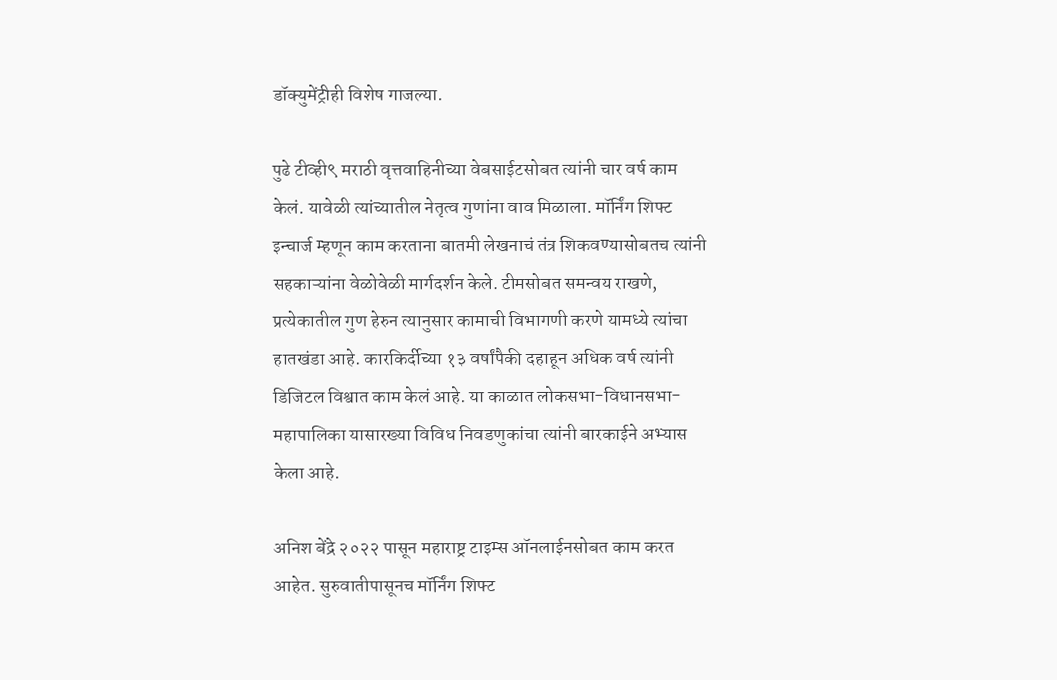डॉक्युमेंट्रीही विशेष गाजल्या.

पुढे टीव्ही९ मराठी वृत्तवाहिनीच्या वेबसाईटसोबत त्यांनी चार वर्ष काम केलं. यावेळी त्यांच्यातील नेतृत्व गुणांना वाव मिळाला. मॉर्निंग शिफ्ट इन्चार्ज म्हणून काम करताना बातमी लेखनाचं तंत्र शिकवण्यासोबतच त्यांनी सहकाऱ्यांना वेळोवेळी मार्गदर्शन केले. टीमसोबत समन्वय राखणे, प्रत्येकातील गुण हेरुन त्यानुसार कामाची विभागणी करणे यामध्ये त्यांचा हातखंडा आहे. कारकिर्दीच्या १३ वर्षांपैकी दहाहून अधिक वर्ष त्यांनी डिजिटल विश्वात काम केलं आहे. या काळात लोकसभा-विधानसभा-महापालिका यासारख्या विविध निवडणुकांचा त्यांनी बारकाईने अभ्यास केला आहे.

अनिश बेंद्रे २०२२ पासून महाराष्ट्र टाइम्स ऑनलाईनसोबत काम करत आहेत. सुरुवातीपासूनच मॉर्निंग शिफ्ट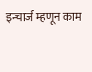इन्चार्ज म्हणून काम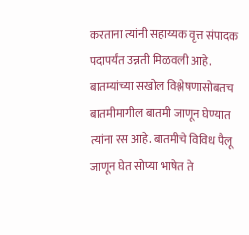करताना त्यांनी सहाय्यक वृत्त संपादक पदापर्यंत उन्नती मिळवली आहे. बातम्यांच्या सखोल विश्लेषणासोबतच बातमीमागील बातमी जाणून घेण्यात त्यांना रस आहे. बातमीचे विविध पैलू जाणून घेत सोप्या भाषेत ते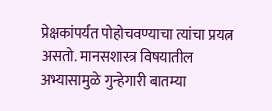प्रेक्षकांपर्यंत पोहोचवण्याचा त्यांचा प्रयत्न असतो. मानसशास्त्र विषयातील अभ्यासामुळे गुन्हेगारी बातम्या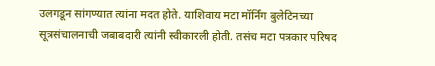उलगडून सांगण्यात त्यांना मदत होते. याशिवाय मटा मॉर्निंग बुलेटिनच्या सूत्रसंचालनाची जबाबदारी त्यांनी स्वीकारली होती. तसंच मटा पत्रकार परिषद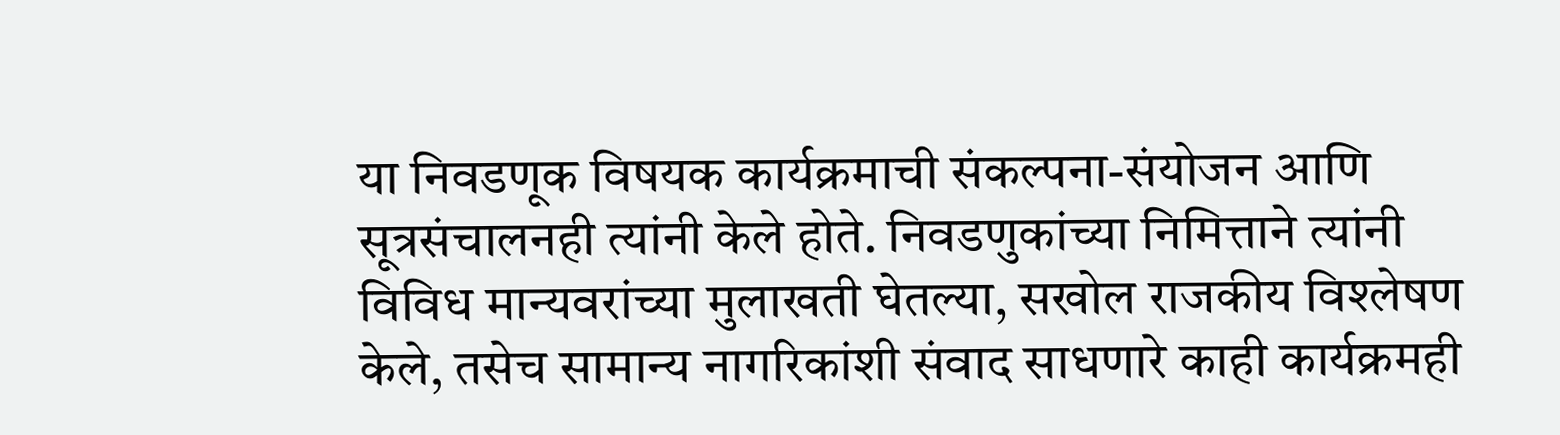या निवडणूक विषयक कार्यक्रमाची संकल्पना-संयोजन आणि सूत्रसंचालनही त्यांनी केले होते. निवडणुकांच्या निमित्ताने त्यांनी विविध मान्यवरांच्या मुलाखती घेतल्या, सखोल राजकीय विश्लेषण केले, तसेच सामान्य नागरिकांशी संवाद साधणारे काही कार्यक्रमही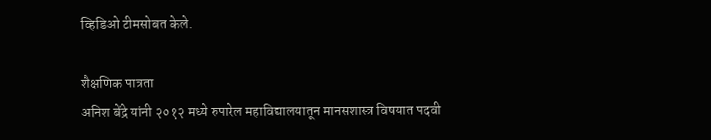व्हिडिओ टीमसोबत केले.

शैक्षणिक पात्रता
अनिश बेंद्रे यांनी २०१२ मध्ये रुपारेल महाविद्यालयातून मानसशास्त्र विषयात पदवी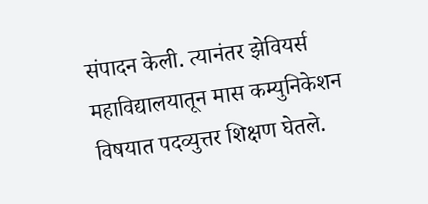संपादन केली. त्यानंतर झेवियर्स महाविद्यालयातून मास कम्युनिकेशन विषयात पदव्युत्तर शिक्षण घेतले.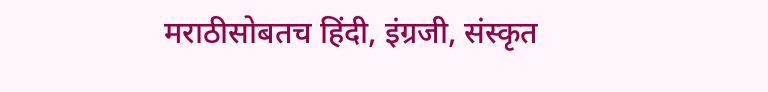मराठीसोबतच हिंदी, इंग्रजी, संस्कृत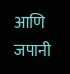आणि जपानी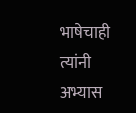भाषेचाही त्यांनी अभ्यास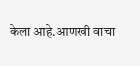केला आहे.आणखी वाचा